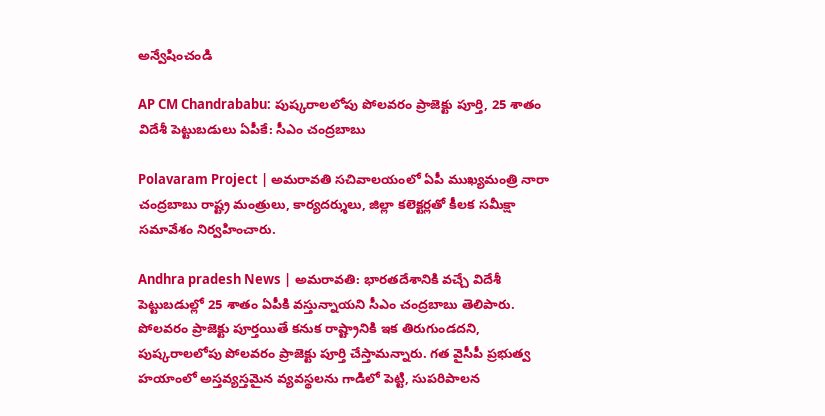అన్వేషించండి

AP CM Chandrababu: పుష్కరాలలోపు పోలవరం ప్రాజెక్టు పూర్తి, 25 శాతం విదేశీ పెట్టుబడులు ఏపీకే: సీఎం చంద్రబాబు

Polavaram Project | అమరావతి సచివాలయంలో ఏపీ ముఖ్యమంత్రి నారా చంద్రబాబు రాష్ట్ర మంత్రులు, కార్యదర్శులు, జిల్లా కలెక్టర్లతో కీలక సమీక్షా సమావేశం నిర్వహించారు.

Andhra pradesh News | అమరావతి: భారతదేశానికి వచ్చే విదేశీ పెట్టుబడుల్లో 25 శాతం ఏపీకి వస్తున్నాయని సీఎం చంద్రబాబు తెలిపారు. పోలవరం ప్రాజెక్టు పూర్తయితే కనుక రాష్ట్రానికి ఇక తిరుగుండదని, పుష్కరాలలోపు పోలవరం ప్రాజెక్టు పూర్తి చేస్తామన్నారు. గత వైసీపీ ప్రభుత్వ హయాంలో అస్తవ్యస్తమైన వ్యవస్థలను గాడిలో పెట్టి, సుపరిపాలన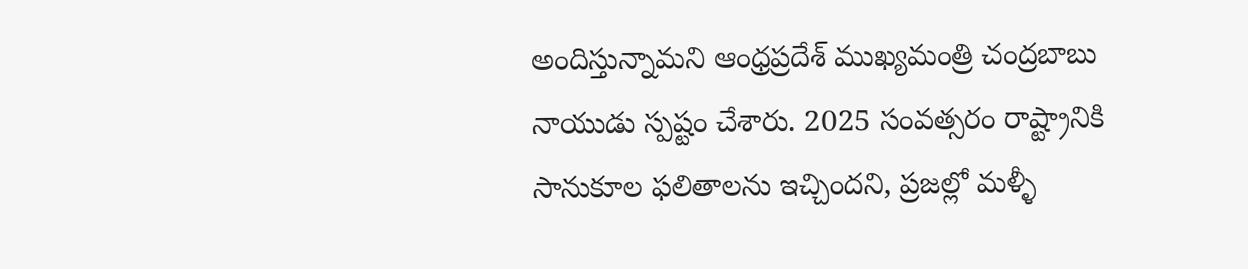అందిస్తున్నామని ఆంధ్రప్రదేశ్ ముఖ్యమంత్రి చంద్రబాబు నాయుడు స్పష్టం చేశారు. 2025 సంవత్సరం రాష్ట్రానికి సానుకూల ఫలితాలను ఇచ్చిందని, ప్రజల్లో మళ్ళీ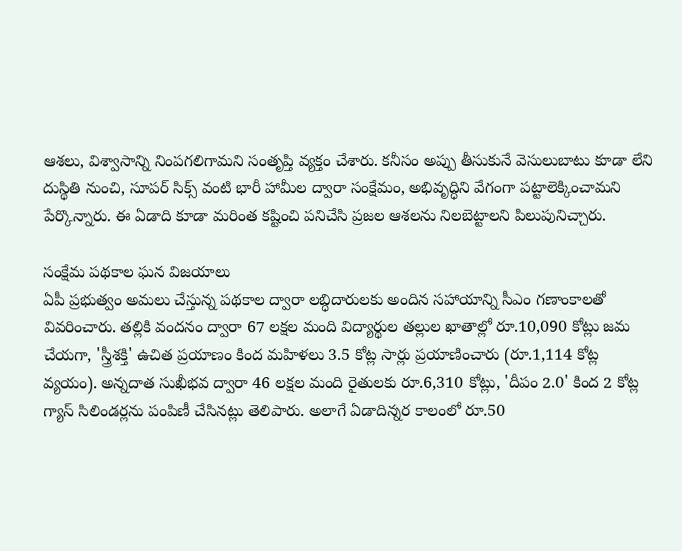ఆశలు, విశ్వాసాన్ని నింపగలిగామని సంతృప్తి వ్యక్తం చేశారు. కనీసం అప్పు తీసుకునే వెసులుబాటు కూడా లేని దుస్థితి నుంచి, సూపర్ సిక్స్ వంటి భారీ హామీల ద్వారా సంక్షేమం, అభివృద్ధిని వేగంగా పట్టాలెక్కించామని పేర్కొన్నారు. ఈ ఏడాది కూడా మరింత కష్టించి పనిచేసి ప్రజల ఆశలను నిలబెట్టాలని పిలుపునిచ్చారు.

సంక్షేమ పథకాల ఘన విజయాలు
ఏపీ ప్రభుత్వం అమలు చేస్తున్న పథకాల ద్వారా లబ్ధిదారులకు అందిన సహాయాన్ని సీఎం గణాంకాలతో వివరించారు. తల్లికి వందనం ద్వారా 67 లక్షల మంది విద్యార్థుల తల్లుల ఖాతాల్లో రూ.10,090 కోట్లు జమ చేయగా, 'స్త్రీశక్తి' ఉచిత ప్రయాణం కింద మహిళలు 3.5 కోట్ల సార్లు ప్రయాణించారు (రూ.1,114 కోట్ల వ్యయం). అన్నదాత సుఖీభవ ద్వారా 46 లక్షల మంది రైతులకు రూ.6,310 కోట్లు, 'దీపం 2.0' కింద 2 కోట్ల గ్యాస్ సిలిండర్లను పంపిణీ చేసినట్లు తెలిపారు. అలాగే ఏడాదిన్నర కాలంలో రూ.50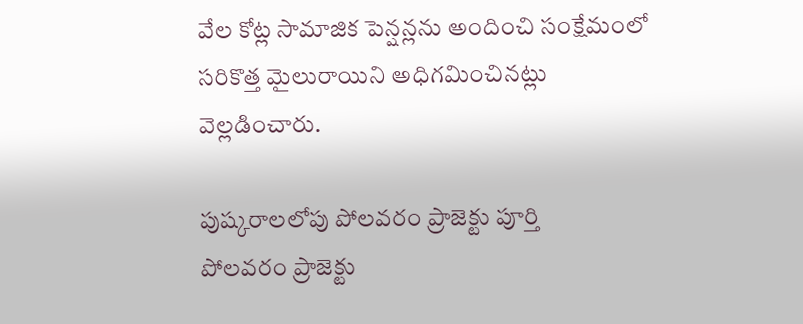వేల కోట్ల సామాజిక పెన్షన్లను అందించి సంక్షేమంలో సరికొత్త మైలురాయిని అధిగమించినట్లు వెల్లడించారు.

పుష్కరాలలోపు పోలవరం ప్రాజెక్టు పూర్తి
పోలవరం ప్రాజెక్టు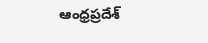ఆంధ్రప్రదేశ్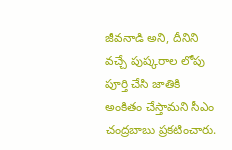జీవనాడి అని, దీనిని వచ్చే పుష్కరాల లోపు పూర్తి చేసి జాతికి అంకితం చేస్తామని సీఎం చంద్రబాబు ప్రకటించారు.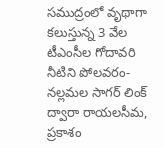సముద్రంలో వృథాగా కలుస్తున్న 3 వేల టీఎంసీల గోదావరి నీటిని పోలవరం-నల్లమల సాగర్ లింక్ ద్వారా రాయలసీమ, ప్రకాశం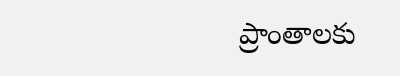ప్రాంతాలకు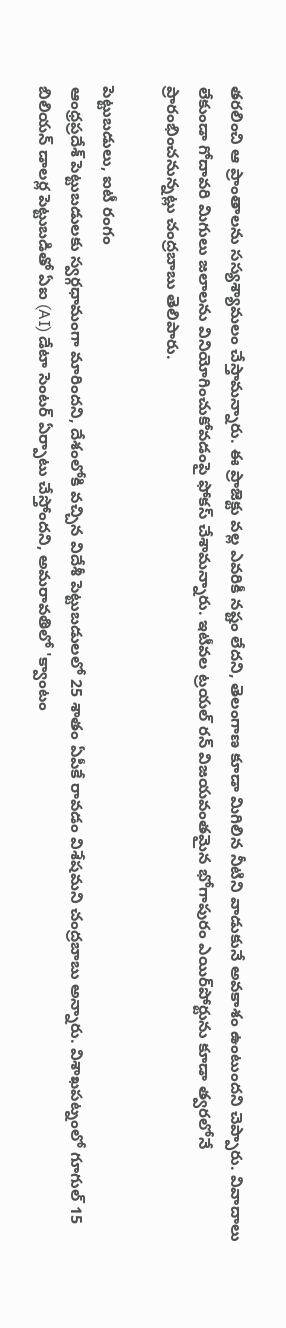తరలించి ఆ ప్రాంతాలను సస్యశ్యామలం చేస్తామన్నారు. ఈ ప్రాజెక్టు వల్ల ఎవరికీ నష్టం లేదని, తెలంగాణ కూడా మిగిలిన నీటిని వాడుకునే అవకాశం ఉంటుందని చెప్పారు. వివాదాలు లేకుండా గోదావరి మిగులు జలాలను వినియోగించుకోవడంపై ఫోకస్ చేశామన్నారు. ఇటీవల ట్రయల్ రన్ విజయవంతమైన భోగాపురం ఎయిర్‌పోర్టును కూడా త్వరలోనే ప్రారంభించనున్నట్లు చంద్రబాబు తెలిపారు.

పెట్టుబడులు, ఐటీ రంగం
ఆంధ్రప్రదేశ్ పెట్టుబడులకు స్వర్గధామంగా మారిందని, దేశంలోకి వచ్చిన విదేశీ పెట్టుబడులలో 25 శాతం ఏపీకే రావడం విశేషమని చంద్రబాబు అన్నారు. విశాఖపట్నంలో గూగుల్ 15 బిలియన్ డాలర్ల పెట్టుబడితో ఏఐ (AI) డేటా సెంటర్ ఏర్పాటు చేస్తోందని, అమరావతిలో 'క్వాంటం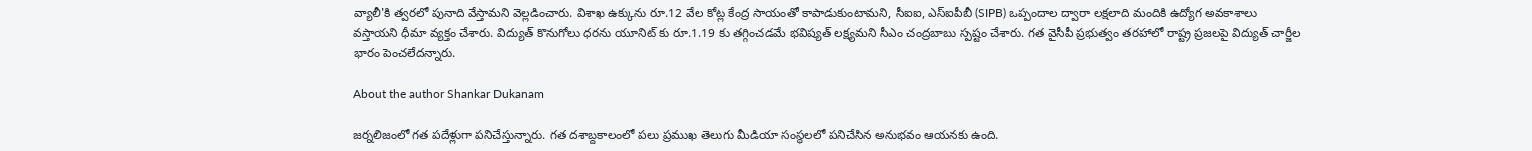వ్యాలీ'కి త్వరలో పునాది వేస్తామని వెల్లడించారు. విశాఖ ఉక్కును రూ.12 వేల కోట్ల కేంద్ర సాయంతో కాపాడుకుంటామని, సీఐఐ, ఎస్ఐపీబీ (SIPB) ఒప్పందాల ద్వారా లక్షలాది మందికి ఉద్యోగ అవకాశాలు వస్తాయని ధీమా వ్యక్తం చేశారు. విద్యుత్ కొనుగోలు ధరను యూనిట్ కు రూ.1.19 కు తగ్గించడమే భవిష్యత్ లక్ష్యమని సీఎం చంద్రబాబు స్పష్టం చేశారు. గత వైసీపీ ప్రభుత్వం తరహాలో రాష్ట్ర ప్రజలపై విద్యుత్ చార్జీల భారం పెంచలేదన్నారు.

About the author Shankar Dukanam

జర్నలిజంలో గత పదేళ్లుగా పనిచేస్తున్నారు. గత దశాబ్దకాలంలో పలు ప్రముఖ తెలుగు మీడియా సంస్థలలో పనిచేసిన అనుభవం ఆయనకు ఉంది.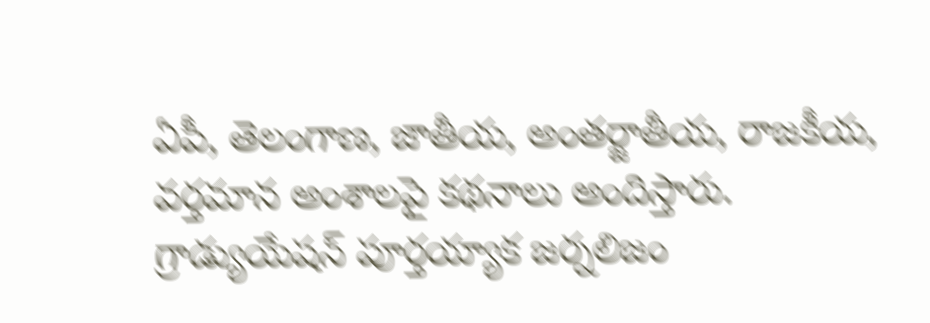ఏపీ, తెలంగాణ, జాతీయ, అంతర్జాతీయ, రాజకీయ, వర్తమాన అంశాలపై కథనాలు అందిస్తారు. గ్రాడ్యుయేషన్ పూర్తయ్యాక జర్నలిజం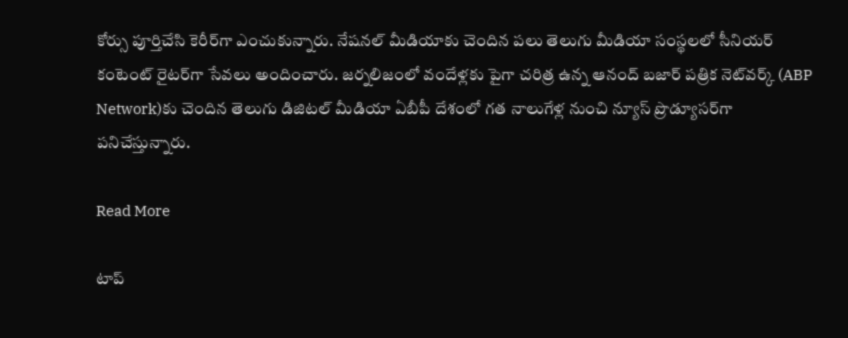కోర్సు పూర్తిచేసి కెరీర్‌గా ఎంచుకున్నారు. నేషనల్ మీడియాకు చెందిన పలు తెలుగు మీడియా సంస్థలలో సీనియర్ కంటెంట్ రైటర్‌గా సేవలు అందించారు. జర్నలిజంలో వందేళ్లకు పైగా చరిత్ర ఉన్న ఆనంద్ బజార్ పత్రిక నెట్‌వర్క్ (ABP Network)కు చెందిన తెలుగు డిజిటల్ మీడియా ఏబీపీ దేశంలో గత నాలుగేళ్ల నుంచి న్యూస్ ప్రొడ్యూసర్‌గా పనిచేస్తున్నారు.

Read More

టాప్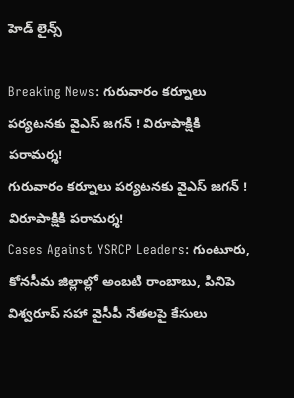హెడ్ లైన్స్

Breaking News: గురువారం కర్నూలు పర్యటనకు వైఎస్ జగన్ ! విరూపాక్షికి పరామర్శ!
గురువారం కర్నూలు పర్యటనకు వైఎస్ జగన్ ! విరూపాక్షికి పరామర్శ!
Cases Against YSRCP Leaders: గుంటూరు, కోనసీమ జిల్లాల్లో అంబటి రాంబాబు, పినిపె విశ్వరూప్ సహా వైసీపీ నేతలపై కేసులు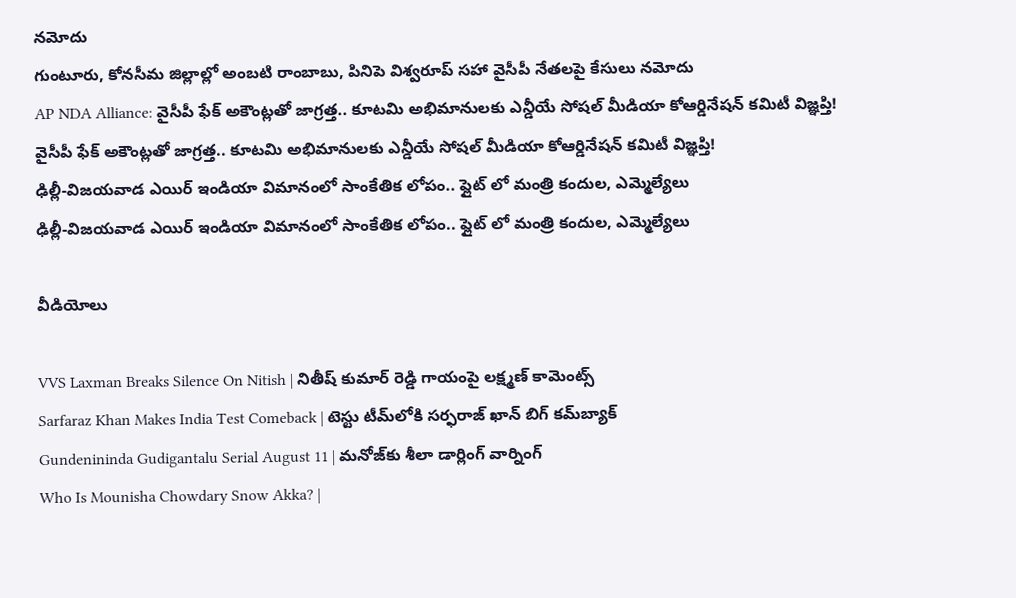నమోదు
గుంటూరు, కోనసీమ జిల్లాల్లో అంబటి రాంబాబు, పినిపె విశ్వరూప్ సహా వైసీపీ నేతలపై కేసులు నమోదు
AP NDA Alliance: వైసీపీ ఫేక్ అకౌంట్లతో జాగ్రత్త.. కూటమి అభిమానులకు ఎన్డీయే సోషల్ మీడియా కోఆర్డినేషన్ కమిటీ విజ్ఞప్తి!
వైసీపీ ఫేక్ అకౌంట్లతో జాగ్రత్త.. కూటమి అభిమానులకు ఎన్డీయే సోషల్ మీడియా కోఆర్డినేషన్ కమిటీ విజ్ఞప్తి!
ఢిల్లీ-విజయవాడ ఎయిర్ ఇండియా విమానంలో సాంకేతిక లోపం.. ఫ్లైట్ లో మంత్రి కందుల, ఎమ్మెల్యేలు
ఢిల్లీ-విజయవాడ ఎయిర్ ఇండియా విమానంలో సాంకేతిక లోపం.. ఫ్లైట్ లో మంత్రి కందుల, ఎమ్మెల్యేలు

వీడియోలు

VVS Laxman Breaks Silence On Nitish | నితీష్ కుమార్ రెడ్డి గాయంపై లక్ష్మణ్ కామెంట్స్
Sarfaraz Khan Makes India Test Comeback | టెస్టు టీమ్‌లోకి సర్ఫరాజ్ ఖాన్ బిగ్ కమ్‌బ్యాక్
Gundenininda Gudigantalu Serial August 11 | మనోజ్‌కు శీలా డార్లింగ్ వార్నింగ్
Who Is Mounisha Chowdary Snow Akka? |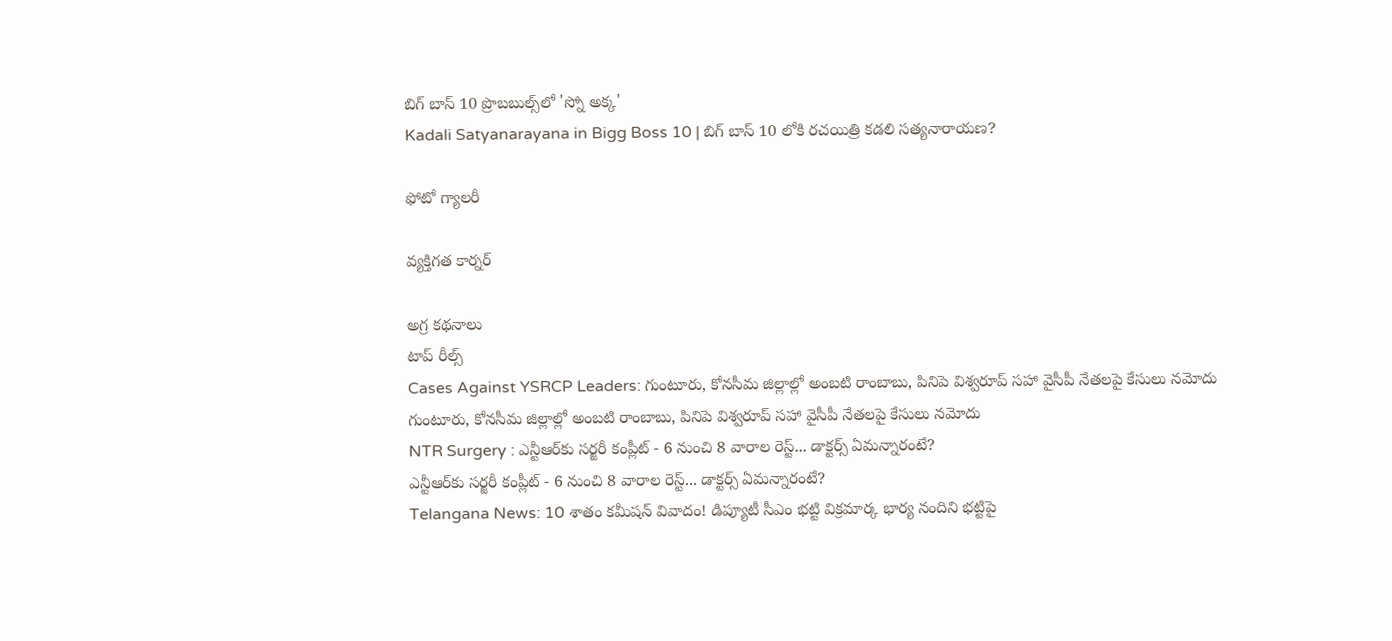బిగ్ బాస్ 10 ప్రొబబుల్స్‌లో 'స్నో అక్క'
Kadali Satyanarayana in Bigg Boss 10 | బిగ్ బాస్ 10 లోకి రచయిత్రి కడలి సత్యనారాయణ?

ఫోటో గ్యాలరీ

వ్యక్తిగత కార్నర్

అగ్ర కథనాలు
టాప్ రీల్స్
Cases Against YSRCP Leaders: గుంటూరు, కోనసీమ జిల్లాల్లో అంబటి రాంబాబు, పినిపె విశ్వరూప్ సహా వైసీపీ నేతలపై కేసులు నమోదు
గుంటూరు, కోనసీమ జిల్లాల్లో అంబటి రాంబాబు, పినిపె విశ్వరూప్ సహా వైసీపీ నేతలపై కేసులు నమోదు
NTR Surgery : ఎన్టీఆర్‌కు సర్జరీ కంప్లీట్ - 6 నుంచి 8 వారాల రెస్ట్... డాక్టర్స్ ఏమన్నారంటే?
ఎన్టీఆర్‌కు సర్జరీ కంప్లీట్ - 6 నుంచి 8 వారాల రెస్ట్... డాక్టర్స్ ఏమన్నారంటే?
Telangana News: 10 శాతం కమీషన్ వివాదం! డిప్యూటీ సీఎం భట్టి విక్రమార్క భార్య నందిని భట్టిపై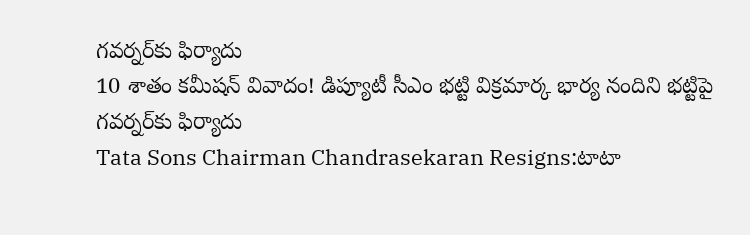గవర్నర్‌కు ఫిర్యాదు
10 శాతం కమీషన్ వివాదం! డిప్యూటీ సీఎం భట్టి విక్రమార్క భార్య నందిని భట్టిపై గవర్నర్‌కు ఫిర్యాదు
Tata Sons Chairman Chandrasekaran Resigns:టాటా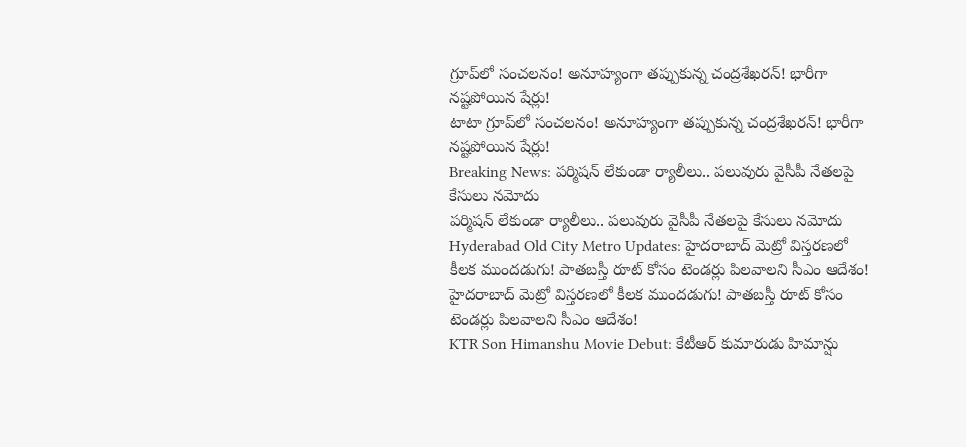గ్రూప్‌లో సంచలనం! అనూహ్యంగా తప్పుకున్న చంద్రశేఖరన్! భారీగా నష్టపోయిన షేర్లు!
టాటా గ్రూప్‌లో సంచలనం! అనూహ్యంగా తప్పుకున్న చంద్రశేఖరన్! భారీగా నష్టపోయిన షేర్లు!
Breaking News: పర్మిషన్ లేకుండా ర్యాలీలు.. పలువురు వైసీపీ నేతలపై కేసులు నమోదు
పర్మిషన్ లేకుండా ర్యాలీలు.. పలువురు వైసీపీ నేతలపై కేసులు నమోదు
Hyderabad Old City Metro Updates: హైదరాబాద్‌ మెట్రో విస్తరణలో కీలక ముందడుగు! పాతబస్తీ రూట్‌ కోసం టెండర్లు పిలవాలని సీఎం ఆదేశం!
హైదరాబాద్‌ మెట్రో విస్తరణలో కీలక ముందడుగు! పాతబస్తీ రూట్‌ కోసం టెండర్లు పిలవాలని సీఎం ఆదేశం!
KTR Son Himanshu Movie Debut: కేటీఆర్ కుమారుడు హిమాన్షు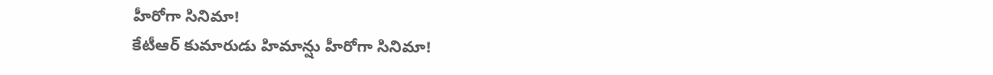హీరోగా సినిమా!
కేటీఆర్ కుమారుడు హిమాన్షు హీరోగా సినిమా!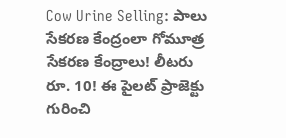Cow Urine Selling: పాలు సేకరణ కేంద్రంలా గోమూత్ర సేకరణ కేంద్రాలు! లీటరు రూ. 10! ఈ పైలట్ ప్రాజెక్టు గురించి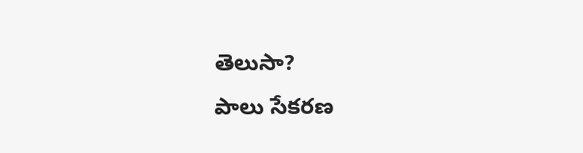తెలుసా?
పాలు సేకరణ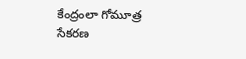కేంద్రంలా గోమూత్ర సేకరణ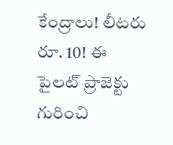కేంద్రాలు! లీటరు రూ. 10! ఈ పైలట్ ప్రాజెక్టు గురించి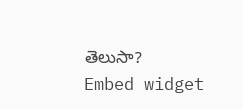తెలుసా?
Embed widget